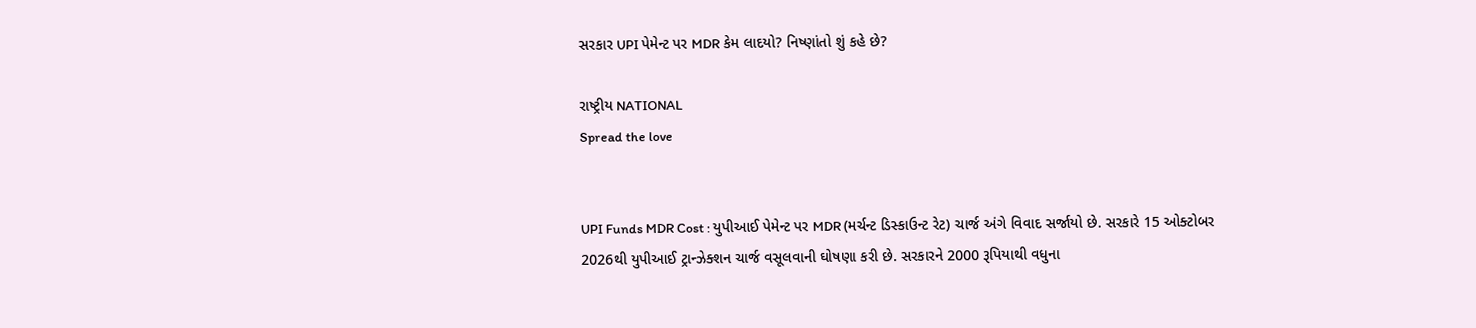સરકાર UPI પેમેન્ટ પર MDR કેમ લાદયો? નિષ્ણાંતો શું કહે છે?

રાષ્ટ્રીય NATIONAL
Spread the love


UPI Funds MDR Cost : યુપીઆઈ પેમેન્ટ પર MDR (મર્ચન્ટ ડિસ્કાઉન્ટ રેટ) ચાર્જ અંગે વિવાદ સર્જાયો છે. સરકારે 15 ઓક્ટોબર 2026થી યુપીઆઈ ટ્રાન્ઝેક્શન ચાર્જ વસૂલવાની ઘોષણા કરી છે. સરકારને 2000 રૂપિયાથી વધુના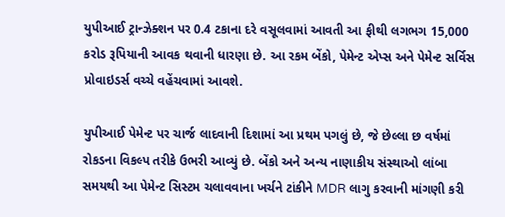યુપીઆઈ ટ્રાન્ઝેક્શન પર 0.4 ટકાના દરે વસૂલવામાં આવતી આ ફીથી લગભગ 15,000 કરોડ રૂપિયાની આવક થવાની ધારણા છે. આ રકમ બેંકો, પેમેન્ટ એપ્સ અને પેમેન્ટ સર્વિસ પ્રોવાઇડર્સ વચ્ચે વહેંચવામાં આવશે.

યુપીઆઈ પેમેન્ટ પર ચાર્જ લાદવાની દિશામાં આ પ્રથમ પગલું છે, જે છેલ્લા છ વર્ષમાં રોકડના વિકલ્પ તરીકે ઉભરી આવ્યું છે. બેંકો અને અન્ય નાણાકીય સંસ્થાઓ લાંબા સમયથી આ પેમેન્ટ સિસ્ટમ ચલાવવાના ખર્ચને ટાંકીને MDR લાગુ કરવાની માંગણી કરી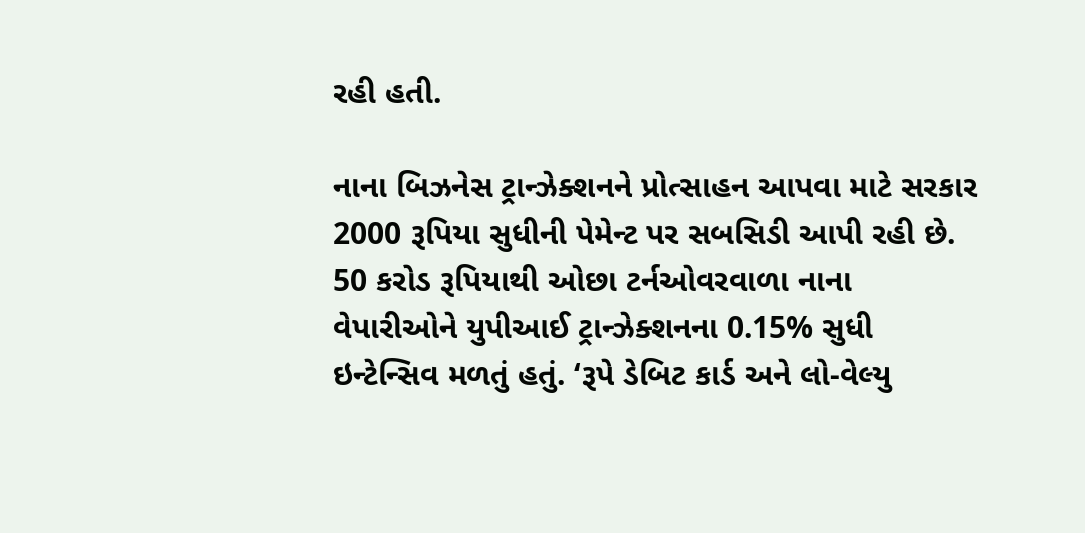રહી હતી.

નાના બિઝનેસ ટ્રાન્ઝેક્શનને પ્રોત્સાહન આપવા માટે સરકાર 2000 રૂપિયા સુધીની પેમેન્ટ પર સબસિડી આપી રહી છે. 50 કરોડ રૂપિયાથી ઓછા ટર્નઓવરવાળા નાના વેપારીઓને યુપીઆઈ ટ્રાન્ઝેક્શનના 0.15% સુધી ઇન્ટેન્સિવ મળતું હતું. ‘રૂપે ડેબિટ કાર્ડ અને લો-વેલ્યુ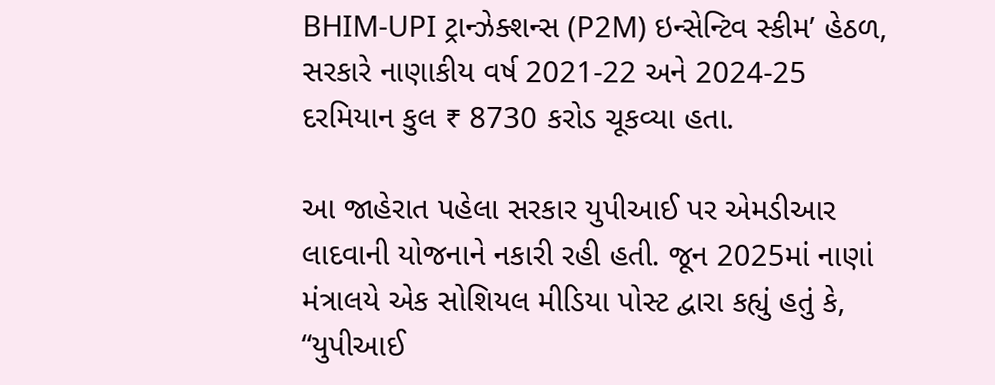BHIM-UPI ટ્રાન્ઝેક્શન્સ (P2M) ઇન્સેન્ટિવ સ્કીમ’ હેઠળ, સરકારે નાણાકીય વર્ષ 2021-22 અને 2024-25 દરમિયાન કુલ ₹ 8730 કરોડ ચૂકવ્યા હતા.

આ જાહેરાત પહેલા સરકાર યુપીઆઈ પર એમડીઆર લાદવાની યોજનાને નકારી રહી હતી. જૂન 2025માં નાણાં મંત્રાલયે એક સોશિયલ મીડિયા પોસ્ટ દ્વારા કહ્યું હતું કે, “યુપીઆઈ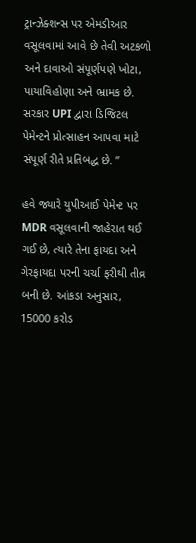ટ્રાન્ઝેક્શન્સ પર એમડીઆર વસૂલવામાં આવે છે તેવી અટકળો અને દાવાઓ સંપૂર્ણપણે ખોટા, પાયાવિહોણા અને ભ્રામક છે. સરકાર UPI દ્વારા ડિજિટલ પેમેન્ટને પ્રોત્સાહન આપવા માટે સંપૂર્ણ રીતે પ્રતિબદ્ધ છે. ”

હવે જ્યારે યુપીઆઈ પેમેન્ટ પર MDR વસૂલવાની જાહેરાત થઈ ગઈ છે, ત્યારે તેના ફાયદા અને ગેરફાયદા પરની ચર્ચા ફરીથી તીવ્ર બની છે. આંકડા અનુસાર, 15000 કરોડ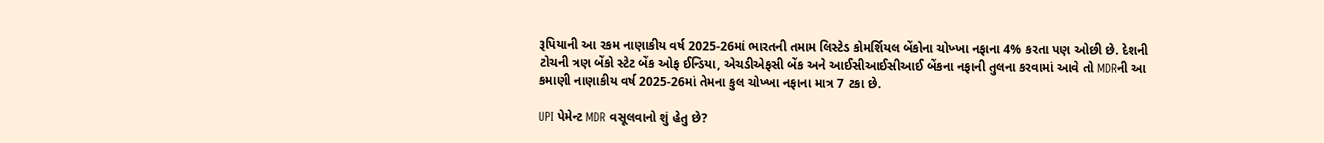રૂપિયાની આ રકમ નાણાકીય વર્ષ 2025-26માં ભારતની તમામ લિસ્ટેડ કોમર્શિયલ બેંકોના ચોખ્ખા નફાના 4% કરતા પણ ઓછી છે. દેશની ટોચની ત્રણ બેંકો સ્ટેટ બેંક ઓફ ઈન્ડિયા, એચડીએફસી બેંક અને આઈસીઆઈસીઆઈ બેંકના નફાની તુલના કરવામાં આવે તો MDRની આ કમાણી નાણાકીય વર્ષ 2025-26માં તેમના કુલ ચોખ્ખા નફાના માત્ર 7 ટકા છે.

UPI પેમેન્ટ MDR વસૂલવાનો શું હેતુ છે?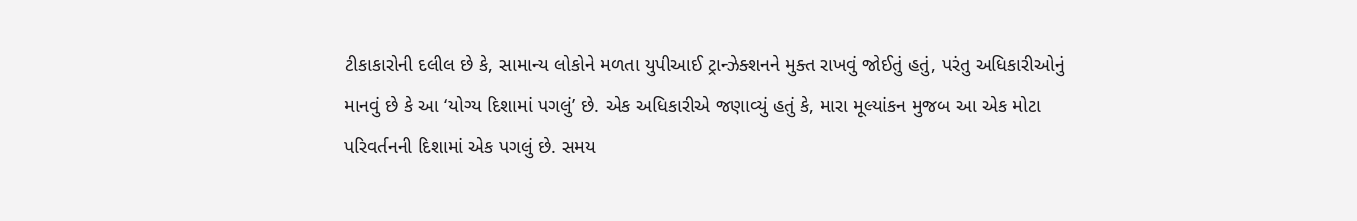ટીકાકારોની દલીલ છે કે, સામાન્ય લોકોને મળતા યુપીઆઈ ટ્રાન્ઝેક્શનને મુક્ત રાખવું જોઈતું હતું, પરંતુ અધિકારીઓનું માનવું છે કે આ ‘યોગ્ય દિશામાં પગલું’ છે. એક અધિકારીએ જણાવ્યું હતું કે, મારા મૂલ્યાંકન મુજબ આ એક મોટા પરિવર્તનની દિશામાં એક પગલું છે. સમય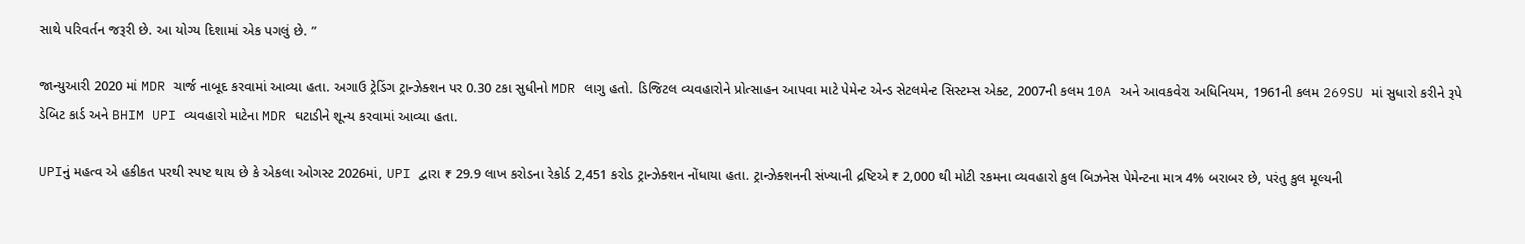સાથે પરિવર્તન જરૂરી છે. આ યોગ્ય દિશામાં એક પગલું છે. ”

જાન્યુઆરી 2020 માં MDR ચાર્જ નાબૂદ કરવામાં આવ્યા હતા. અગાઉ ટ્રેડિંગ ટ્રાન્ઝેક્શન પર 0.30 ટકા સુધીનો MDR લાગુ હતો. ડિજિટલ વ્યવહારોને પ્રોત્સાહન આપવા માટે પેમેન્ટ એન્ડ સેટલમેન્ટ સિસ્ટમ્સ એક્ટ, 2007ની કલમ 10A અને આવકવેરા અધિનિયમ, 1961ની કલમ 269SU માં સુધારો કરીને રૂપે ડેબિટ કાર્ડ અને BHIM UPI વ્યવહારો માટેના MDR ઘટાડીને શૂન્ય કરવામાં આવ્યા હતા.

UPIનું મહત્વ એ હકીકત પરથી સ્પષ્ટ થાય છે કે એકલા ઓગસ્ટ 2026માં, UPI દ્વારા ₹ 29.9 લાખ કરોડના રેકોર્ડ 2,451 કરોડ ટ્રાન્ઝેક્શન નોંધાયા હતા. ટ્રાન્ઝેક્શનની સંખ્યાની દ્રષ્ટિએ ₹ 2,000 થી મોટી રકમના વ્યવહારો કુલ બિઝનેસ પેમેન્ટના માત્ર 4% બરાબર છે, પરંતુ કુલ મૂલ્યની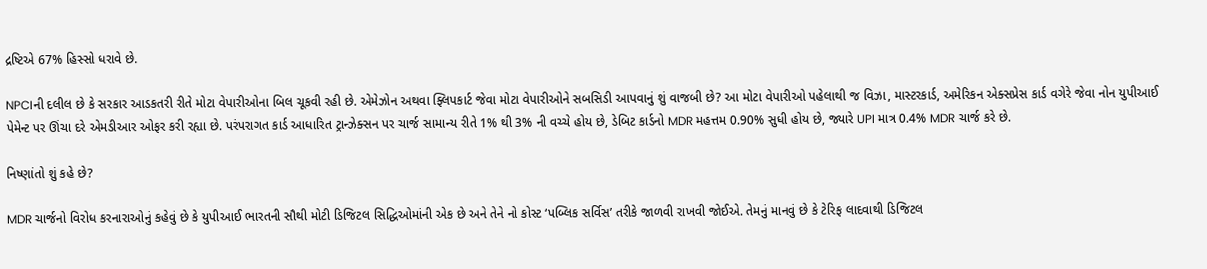દ્રષ્ટિએ 67% હિસ્સો ધરાવે છે.

NPCIની દલીલ છે કે સરકાર આડકતરી રીતે મોટા વેપારીઓના બિલ ચૂકવી રહી છે. એમેઝોન અથવા ફ્લિપકાર્ટ જેવા મોટા વેપારીઓને સબસિડી આપવાનું શું વાજબી છે? આ મોટા વેપારીઓ પહેલાથી જ વિઝા, માસ્ટરકાર્ડ, અમેરિકન એક્સપ્રેસ કાર્ડ વગેરે જેવા નોન યુપીઆઈ પેમેન્ટ પર ઊંચા દરે એમડીઆર ઓફર કરી રહ્યા છે. પરંપરાગત કાર્ડ આધારિત ટ્રાન્ઝેક્સન પર ચાર્જ સામાન્ય રીતે 1% થી 3% ની વચ્ચે હોય છે, ડેબિટ કાર્ડનો MDR મહત્તમ 0.90% સુધી હોય છે, જ્યારે UPI માત્ર 0.4% MDR ચાર્જ કરે છે.

નિષ્ણાંતો શું કહે છે?

MDR ચાર્જનો વિરોધ કરનારાઓનું કહેવું છે કે યુપીઆઈ ભારતની સૌથી મોટી ડિજિટલ સિદ્ધિઓમાંની એક છે અને તેને નો કોસ્ટ ‘પબ્લિક સર્વિસ’ તરીકે જાળવી રાખવી જોઈએ. તેમનું માનવું છે કે ટેરિફ લાદવાથી ડિજિટલ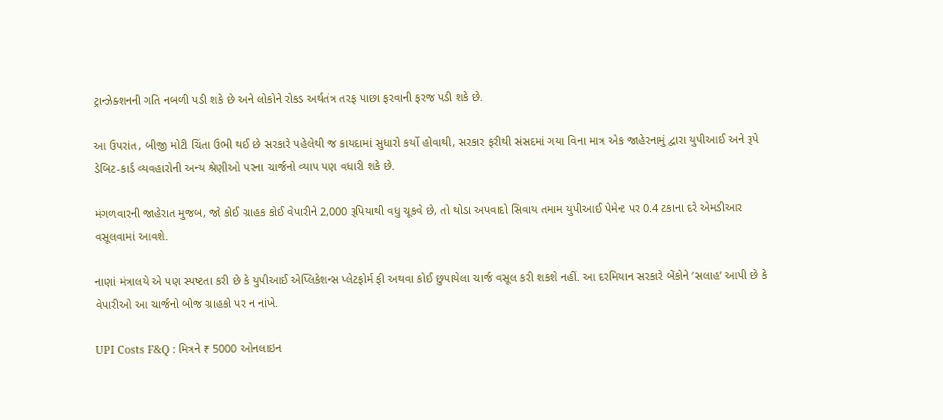ટ્રાન્ઝેક્શનની ગતિ નબળી પડી શકે છે અને લોકોને રોકડ અર્થતંત્ર તરફ પાછા ફરવાની ફરજ પડી શકે છે.

આ ઉપરાંત, બીજી મોટી ચિંતા ઉભી થઈ છે સરકારે પહેલેથી જ કાયદામાં સુધારો કર્યો હોવાથી, સરકાર ફરીથી સંસદમાં ગયા વિના માત્ર એક જાહેરનામું દ્વારા યુપીઆઈ અને રૂપે ડેબિટ-કાર્ડ વ્યવહારોની અન્ય શ્રેણીઓ પરના ચાર્જનો વ્યાપ પણ વધારી શકે છે.

મંગળવારની જાહેરાત મુજબ, જો કોઈ ગ્રાહક કોઈ વેપારીને 2,000 રૂપિયાથી વધુ ચૂકવે છે, તો થોડા અપવાદો સિવાય તમામ યુપીઆઈ પેમેન્ટ પર 0.4 ટકાના દરે એમડીઆર વસૂલવામાં આવશે.

નાણાં મંત્રાલયે એ પણ સ્પષ્ટતા કરી છે કે યુપીઆઈ એપ્લિકેશન્સ પ્લેટફોર્મ ફી અથવા કોઈ છુપાયેલા ચાર્જ વસૂલ કરી શકશે નહીં. આ દરમિયાન સરકારે બેંકોને ‘સલાહ’ આપી છે કે વેપારીઓ આ ચાર્જનો બોજ ગ્રાહકો પર ન નાંખે.

UPI Costs F&Q : મિત્રને ₹ 5000 ઓનલાઇન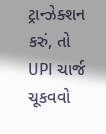ટ્રાન્ઝેક્શન કરું, તો UPI ચાર્જ ચૂકવવો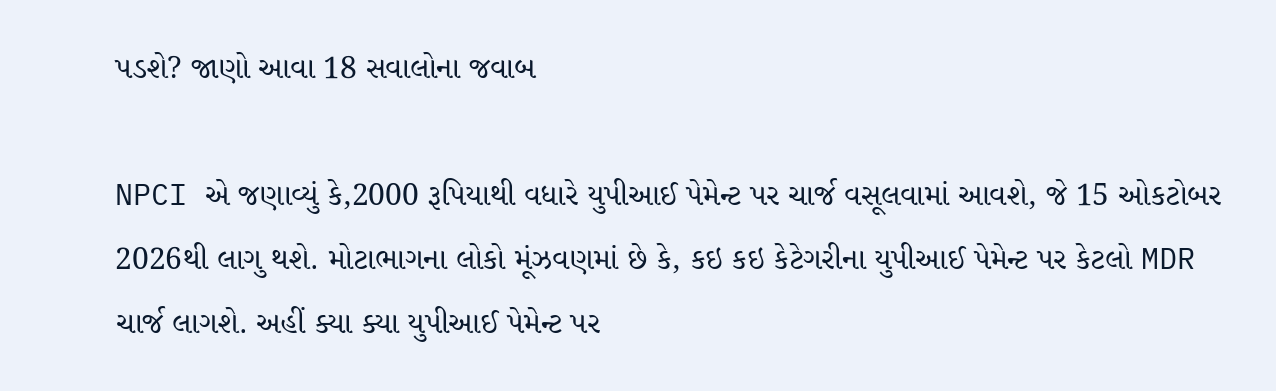પડશે? જાણો આવા 18 સવાલોના જવાબ

NPCI એ જણાવ્યું કે,2000 રૂપિયાથી વધારે યુપીઆઈ પેમેન્ટ પર ચાર્જ વસૂલવામાં આવશે, જે 15 ઓકટોબર 2026થી લાગુ થશે. મોટાભાગના લોકો મૂંઝવણમાં છે કે, કઇ કઇ કેટેગરીના યુપીઆઈ પેમેન્ટ પર કેટલો MDR ચાર્જ લાગશે. અહીં ક્યા ક્યા યુપીઆઈ પેમેન્ટ પર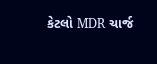કેટલો MDR ચાર્જ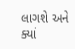લાગશે અને ક્યાં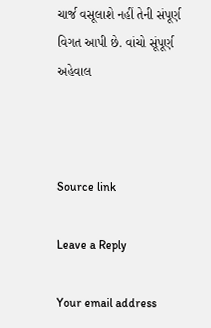ચાર્જ વસૂલાશે નહીં તેની સંપૂર્ણ વિગત આપી છે. વાંચો સૂંપૂર્ણ અહેવાલ



Source link

Leave a Reply

Your email address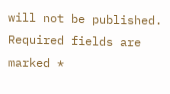will not be published. Required fields are marked *